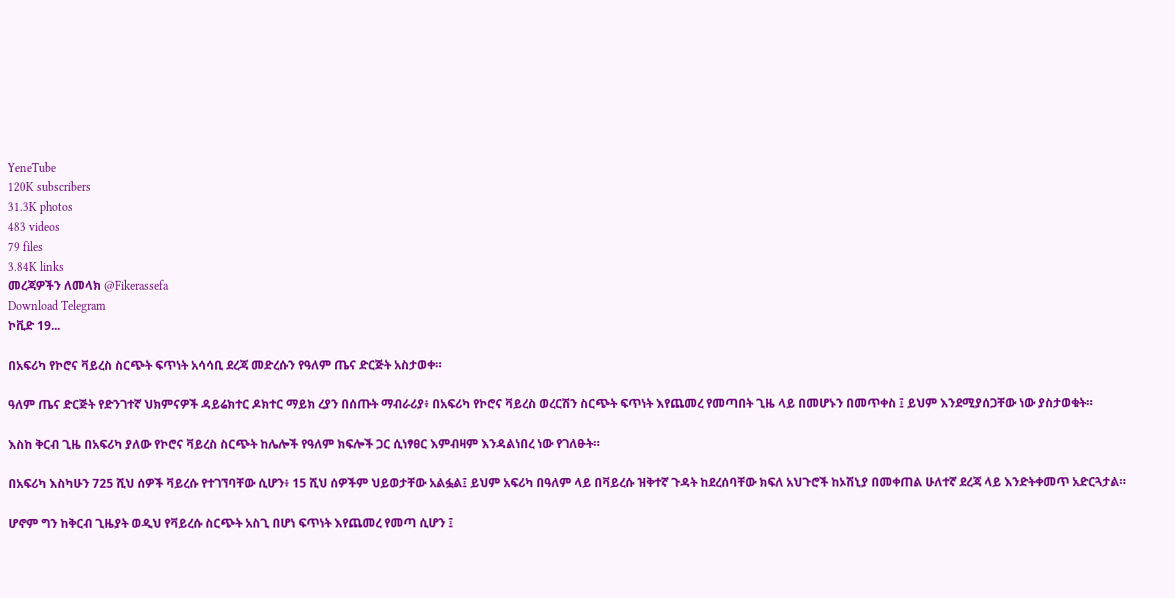YeneTube
120K subscribers
31.3K photos
483 videos
79 files
3.84K links
መረጃዎችን ለመላክ @Fikerassefa
Download Telegram
ኮቪድ 19...

በአፍሪካ የኮሮና ቫይረስ ስርጭት ፍጥነት አሳሳቢ ደረጃ መድረሱን የዓለም ጤና ድርጅት አስታወቀ።

ዓለም ጤና ድርጅት የድንገተኛ ህክምናዎች ዳይሬክተር ዶክተር ማይክ ረያን በሰጡት ማብራሪያ፥ በአፍሪካ የኮሮና ቫይረስ ወረርሽን ስርጭት ፍጥነት እየጨመረ የመጣበት ጊዜ ላይ በመሆኑን በመጥቀስ ፤ ይህም እንደሚያሰጋቸው ነው ያስታወቁት።

እስከ ቅርብ ጊዜ በአፍሪካ ያለው የኮሮና ቫይረስ ስርጭት ከሌሎች የዓለም ክፍሎች ጋር ሲነፃፀር እምብዛም እንዳልነበረ ነው የገለፁት።

በአፍሪካ እስካሁን 725 ሺህ ሰዎች ቫይረሱ የተገኘባቸው ሲሆን፥ 15 ሺህ ሰዎችም ህይወታቸው አልፏል፤ ይህም አፍሪካ በዓለም ላይ በቫይረሱ ዝቅተኛ ጉዳት ከደረሰባቸው ክፍለ አህጉሮች ከኦሽኒያ በመቀጠል ሁለተኛ ደረጃ ላይ እንድትቀመጥ አድርጓታል።

ሆኖም ግን ከቅርብ ጊዜያት ወዲህ የቫይረሱ ስርጭት አስጊ በሆነ ፍጥነት እየጨመረ የመጣ ሲሆን ፤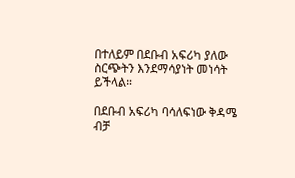በተለይም በደቡብ አፍሪካ ያለው ስርጭትን እንደማሳያነት መነሳት ይችላል።

በደቡብ አፍሪካ ባሳለፍነው ቅዳሜ ብቻ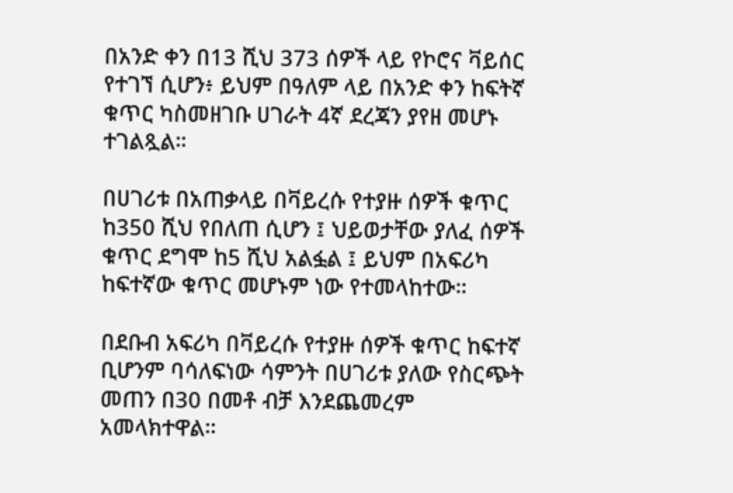በአንድ ቀን በ13 ሺህ 373 ሰዎች ላይ የኮሮና ቫይሰር የተገኘ ሲሆን፥ ይህም በዓለም ላይ በአንድ ቀን ከፍትኛ ቁጥር ካስመዘገቡ ሀገራት 4ኛ ደረጃን ያየዘ መሆኑ ተገልጿል።

በሀገሪቱ በአጠቃላይ በቫይረሱ የተያዙ ሰዎች ቁጥር ከ350 ሺህ የበለጠ ሲሆን ፤ ህይወታቸው ያለፈ ሰዎች ቁጥር ደግሞ ከ5 ሺህ አልፏል ፤ ይህም በአፍሪካ ከፍተኛው ቁጥር መሆኑም ነው የተመላከተው።

በደቡብ አፍሪካ በቫይረሱ የተያዙ ሰዎች ቁጥር ከፍተኛ ቢሆንም ባሳለፍነው ሳምንት በሀገሪቱ ያለው የስርጭት መጠን በ30 በመቶ ብቻ እንደጨመረም አመላክተዋል።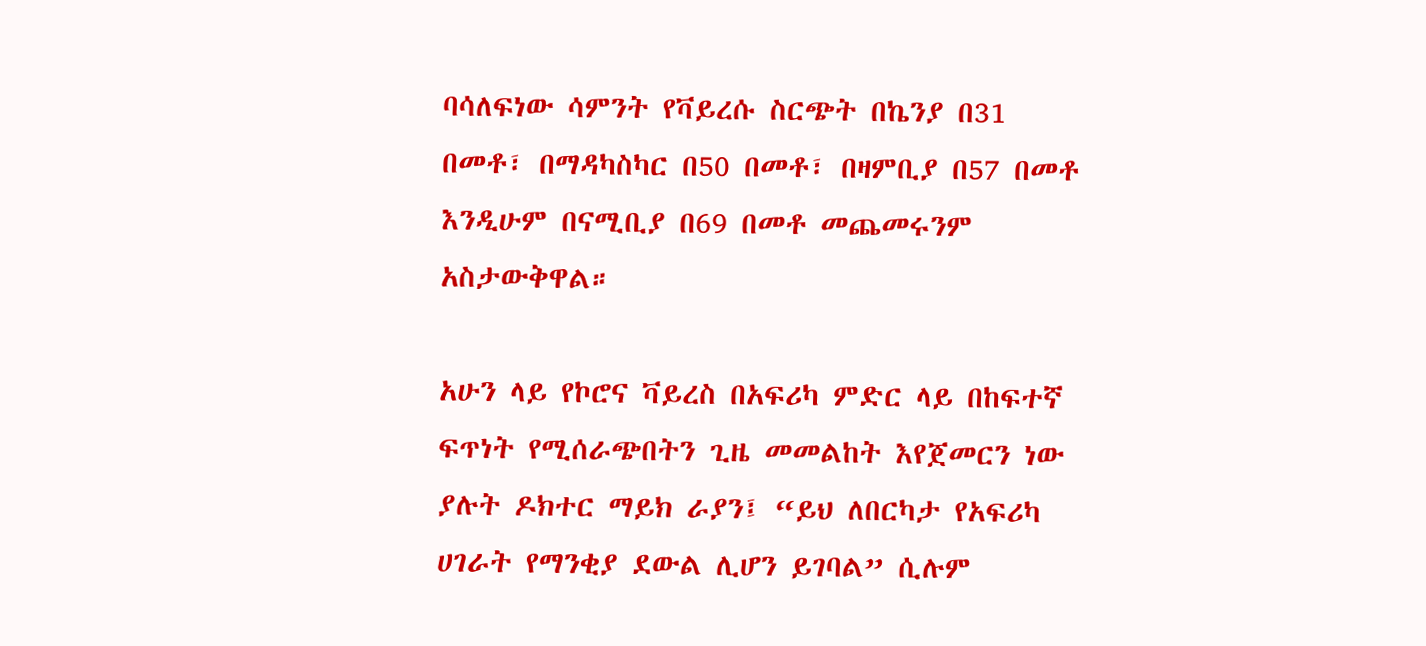ባሳለፍነው ሳምንት የቫይረሱ ስርጭት በኬንያ በ31 በመቶ፣ በማዳካስካር በ50 በመቶ፣ በዛምቢያ በ57 በመቶ እንዲሁም በናሚቢያ በ69 በመቶ መጨመሩንም አስታውቅዋል።

አሁን ላይ የኮሮና ቫይረስ በአፍሪካ ምድር ላይ በከፍተኛ ፍጥነት የሚሰራጭበትን ጊዜ መመልከት እየጀመርን ነው ያሉት ዶክተር ማይክ ራያን፤ “ይህ ለበርካታ የአፍሪካ ሀገራት የማንቂያ ደውል ሊሆን ይገባል” ሲሉም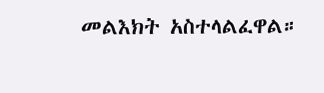መልእክት አስተላልፈዋል።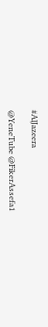#AlJazeera

@YeneTube @FikerAssefa1